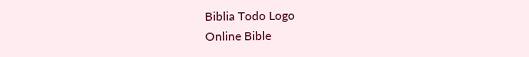Biblia Todo Logo
Online Bible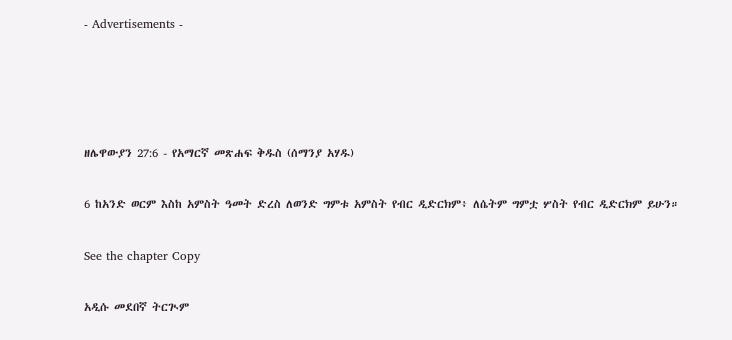- Advertisements -




ዘሌዋውያን 27:6 - የአማርኛ መጽሐፍ ቅዱስ (ሰማንያ አሃዱ)

6 ከአንድ ወርም እስከ አምስት ዓመት ድረስ ለወንድ ግምቱ አምስት የብር ዲድርክም፥ ለሴትም ግምቷ ሦስት የብር ዲድርክም ይሁን።

See the chapter Copy

አዲሱ መደበኛ ትርጒም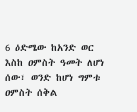6 ዕድሜው ከአንድ ወር እስከ ዐምስት ዓመት ለሆነ ሰው፣ ወንድ ከሆነ ግምቱ ዐምስት ሰቅል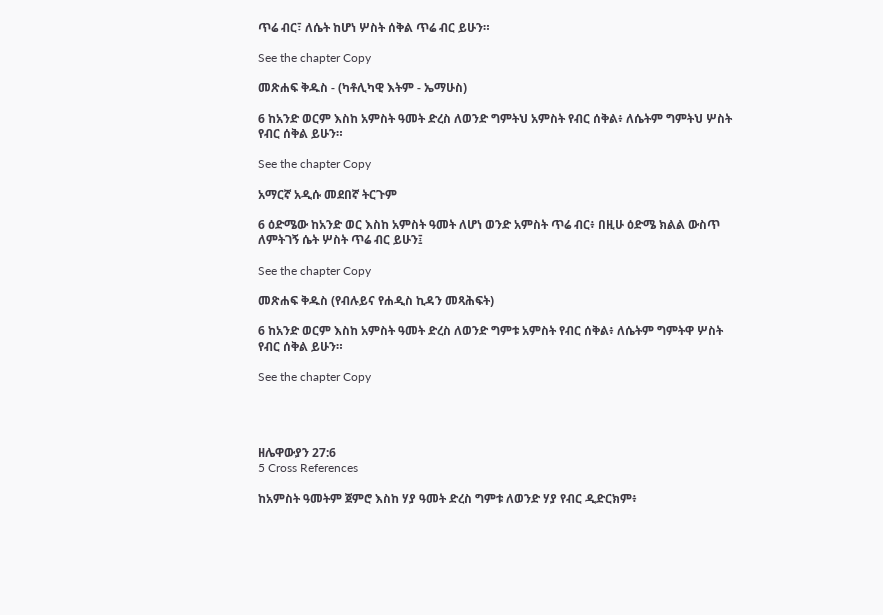ጥሬ ብር፣ ለሴት ከሆነ ሦስት ሰቅል ጥሬ ብር ይሁን።

See the chapter Copy

መጽሐፍ ቅዱስ - (ካቶሊካዊ እትም - ኤማሁስ)

6 ከአንድ ወርም እስከ አምስት ዓመት ድረስ ለወንድ ግምትህ አምስት የብር ሰቅል፥ ለሴትም ግምትህ ሦስት የብር ሰቅል ይሁን።

See the chapter Copy

አማርኛ አዲሱ መደበኛ ትርጉም

6 ዕድሜው ከአንድ ወር እስከ አምስት ዓመት ለሆነ ወንድ አምስት ጥሬ ብር፥ በዚሁ ዕድሜ ክልል ውስጥ ለምትገኝ ሴት ሦስት ጥሬ ብር ይሁን፤

See the chapter Copy

መጽሐፍ ቅዱስ (የብሉይና የሐዲስ ኪዳን መጻሕፍት)

6 ከአንድ ወርም እስከ አምስት ዓመት ድረስ ለወንድ ግምቱ አምስት የብር ሰቅል፥ ለሴትም ግምትዋ ሦስት የብር ሰቅል ይሁን።

See the chapter Copy




ዘሌዋውያን 27:6
5 Cross References

ከአምስት ዓመትም ጀምሮ እስከ ሃያ ዓመት ድረስ ግምቱ ለወንድ ሃያ የብር ዲድርክም፥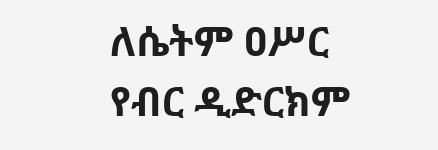ለሴትም ዐሥር የብር ዲድርክም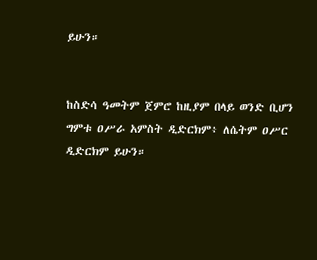ይሁን።


ከስድሳ ዓመትም ጀምሮ ከዚያም በላይ ወንድ ቢሆን ግምቱ ዐሥራ አምስት ዲድርክም፥ ለሴትም ዐሥር ዲድርክም ይሁን።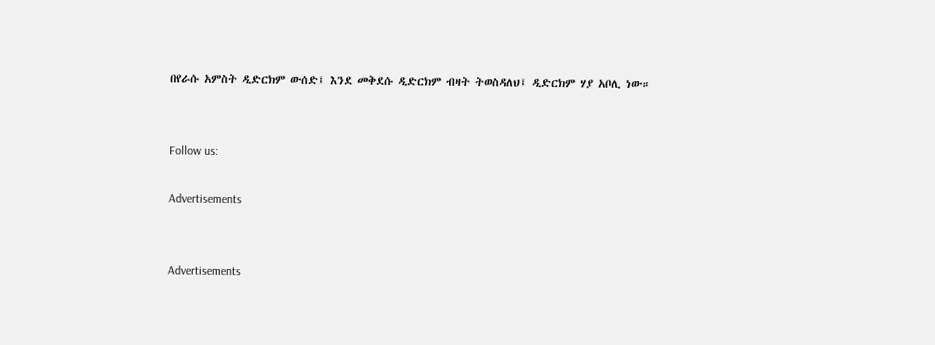በየራሱ አምስት ዲድርክም ውሰድ፤ እንደ መቅደሱ ዲድርክም ብዛት ትወስዳለህ፤ ዲድርክም ሃያ አቦሊ ነው።


Follow us:

Advertisements


Advertisements